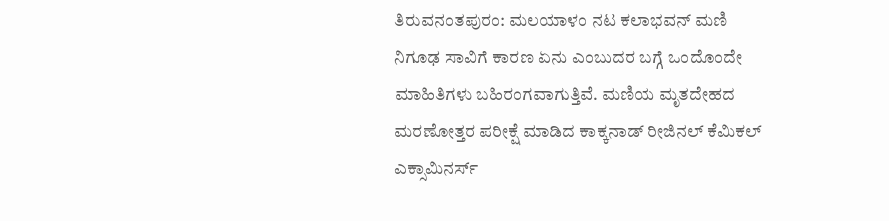ತಿರುವನಂತಪುರಂ: ಮಲಯಾಳಂ ನಟ ಕಲಾಭವನ್ ಮಣಿ ನಿಗೂಢ ಸಾವಿಗೆ ಕಾರಣ ಏನು ಎಂಬುದರ ಬಗ್ಗೆ ಒಂದೊಂದೇ ಮಾಹಿತಿಗಳು ಬಹಿರಂಗವಾಗುತ್ತಿವೆ. ಮಣಿಯ ಮೃತದೇಹದ ಮರಣೋತ್ತರ ಪರೀಕ್ಷೆ ಮಾಡಿದ ಕಾಕ್ಕನಾಡ್ ರೀಜಿನಲ್ ಕೆಮಿಕಲ್ ಎಕ್ಸಾಮಿನರ್ಸ್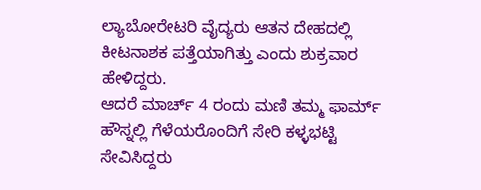ಲ್ಯಾಬೋರೇಟರಿ ವೈದ್ಯರು ಆತನ ದೇಹದಲ್ಲಿ ಕೀಟನಾಶಕ ಪತ್ತೆಯಾಗಿತ್ತು ಎಂದು ಶುಕ್ರವಾರ ಹೇಳಿದ್ದರು.
ಆದರೆ ಮಾರ್ಚ್ 4 ರಂದು ಮಣಿ ತಮ್ಮ ಫಾರ್ಮ್ ಹೌಸ್ನಲ್ಲಿ ಗೆಳೆಯರೊಂದಿಗೆ ಸೇರಿ ಕಳ್ಳಭಟ್ಟಿ ಸೇವಿಸಿದ್ದರು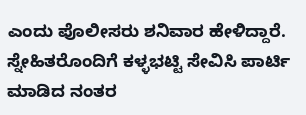ಎಂದು ಪೊಲೀಸರು ಶನಿವಾರ ಹೇಳಿದ್ದಾರೆ.
ಸ್ನೇಹಿತರೊಂದಿಗೆ ಕಳ್ಳಭಟ್ಟಿ ಸೇವಿಸಿ ಪಾರ್ಟಿ ಮಾಡಿದ ನಂತರ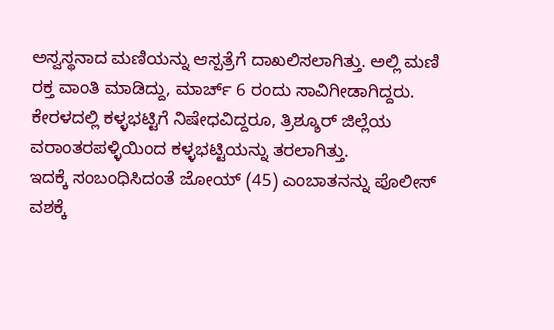ಅಸ್ವಸ್ಥನಾದ ಮಣಿಯನ್ನು ಆಸ್ಪತ್ರೆಗೆ ದಾಖಲಿಸಲಾಗಿತ್ತು. ಅಲ್ಲಿ ಮಣಿ ರಕ್ತ ವಾಂತಿ ಮಾಡಿದ್ದು, ಮಾರ್ಚ್ 6 ರಂದು ಸಾವಿಗೀಡಾಗಿದ್ದರು.
ಕೇರಳದಲ್ಲಿ ಕಳ್ಳಭಟ್ಟಿಗೆ ನಿಷೇಧವಿದ್ದರೂ, ತ್ರಿಶ್ಶೂರ್ ಜಿಲ್ಲೆಯ ವರಾಂತರಪಳ್ಳಿಯಿಂದ ಕಳ್ಳಭಟ್ಟಿಯನ್ನು ತರಲಾಗಿತ್ತು.
ಇದಕ್ಕೆ ಸಂಬಂಧಿಸಿದಂತೆ ಜೋಯ್ (45) ಎಂಬಾತನನ್ನು ಪೊಲೀಸ್ ವಶಕ್ಕೆ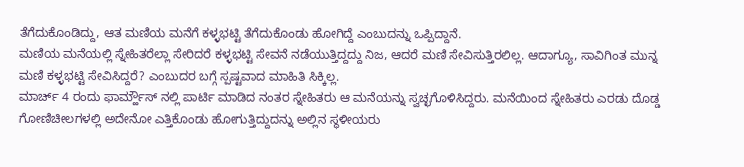ತೆಗೆದುಕೊಂಡಿದ್ದು, ಆತ ಮಣಿಯ ಮನೆಗೆ ಕಳ್ಳಭಟ್ಟಿ ತೆಗೆದುಕೊಂಡು ಹೋಗಿದ್ದೆ ಎಂಬುದನ್ನು ಒಪ್ಪಿದ್ದಾನೆ.
ಮಣಿಯ ಮನೆಯಲ್ಲಿ ಸ್ನೇಹಿತರೆಲ್ಲಾ ಸೇರಿದರೆ ಕಳ್ಳಭಟ್ಟಿ ಸೇವನೆ ನಡೆಯುತ್ತಿದ್ದದ್ದು ನಿಜ, ಆದರೆ ಮಣಿ ಸೇವಿಸುತ್ತಿರಲಿಲ್ಲ. ಆದಾಗ್ಯೂ, ಸಾವಿಗಿಂತ ಮುನ್ನ ಮಣಿ ಕಳ್ಳಭಟ್ಟಿ ಸೇವಿಸಿದ್ದರೆ? ಎಂಬುದರ ಬಗ್ಗೆ ಸ್ಪಷ್ಟವಾದ ಮಾಹಿತಿ ಸಿಕ್ಕಿಲ್ಲ.
ಮಾರ್ಚ್ 4 ರಂದು ಫಾರ್ಮ್ಹೌಸ್ ನಲ್ಲಿ ಪಾರ್ಟಿ ಮಾಡಿದ ನಂತರ ಸ್ನೇಹಿತರು ಆ ಮನೆಯನ್ನು ಸ್ವಚ್ಛಗೊಳಿಸಿದ್ದರು. ಮನೆಯಿಂದ ಸ್ನೇಹಿತರು ಎರಡು ದೊಡ್ಡ ಗೋಣಿಚೀಲಗಳಲ್ಲಿ ಅದೇನೋ ಎತ್ತಿಕೊಂಡು ಹೋಗುತ್ತಿದ್ದುದನ್ನು ಅಲ್ಲಿನ ಸ್ಥಳೀಯರು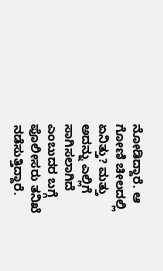ನೋಡಿದ್ದಾರೆ. ಆ ಗೋಣಿ ಚೀಲದಲ್ಲಿ ಏನಿತ್ತು? ಮತ್ತು ಅದನ್ನು ಎಲ್ಲಿಗೆ ಸಾಗಿಸಲಾಗಿದೆ ಎಂಬುದರ ಬಗ್ಗೆ ಪೊಲೀಸರು ತನಿಖೆ ನಡೆಸುತ್ತಿದ್ದಾರೆ.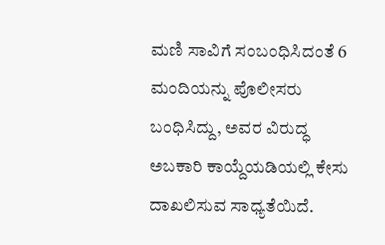ಮಣಿ ಸಾವಿಗೆ ಸಂಬಂಧಿಸಿದಂತೆ 6 ಮಂದಿಯನ್ನು ಪೊಲೀಸರು ಬಂಧಿಸಿದ್ದು, ಅವರ ವಿರುದ್ಧ ಅಬಕಾರಿ ಕಾಯ್ದೆಯಡಿಯಲ್ಲಿ ಕೇಸು ದಾಖಲಿಸುವ ಸಾಧ್ಯತೆಯಿದೆ.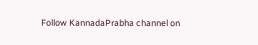Follow KannadaPrabha channel on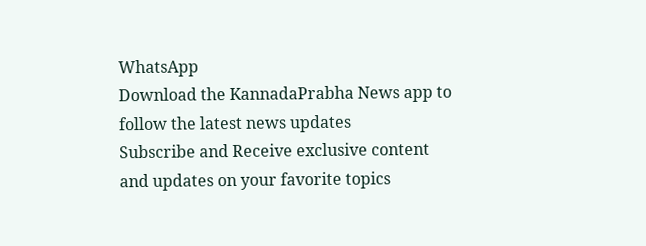WhatsApp
Download the KannadaPrabha News app to follow the latest news updates
Subscribe and Receive exclusive content and updates on your favorite topics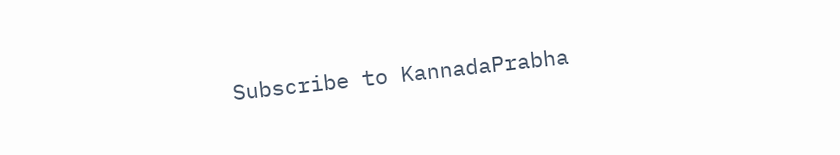Subscribe to KannadaPrabha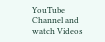YouTube Channel and watch Videos